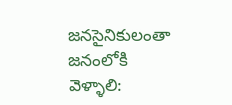జనసైనికులంతా జనంలోకి వెళ్ళాలి: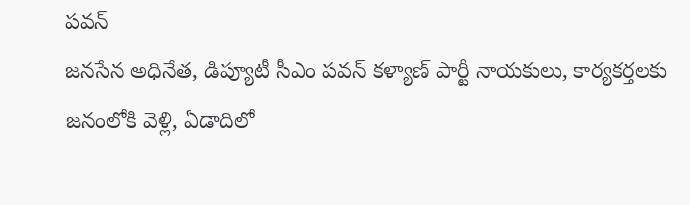పవన్
జనసేన అధినేత, డిప్యూటీ సీఎం పవన్ కళ్యాణ్ పార్టీ నాయకులు, కార్యకర్తలకు జనంలోకి వెళ్లి, ఏడాదిలో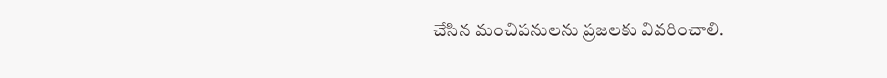చేసిన మంచిపనులను ప్రజలకు వివరించాలి.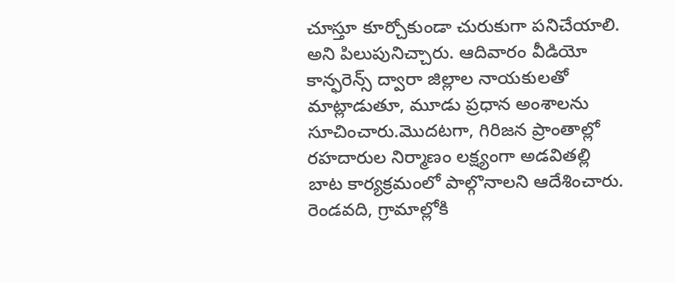చూస్తూ కూర్చోకుండా చురుకుగా పనిచేయాలి. అని పిలుపునిచ్చారు. ఆదివారం వీడియో కాన్ఫరెన్స్ ద్వారా జిల్లాల నాయకులతో మాట్లాడుతూ, మూడు ప్రధాన అంశాలను సూచించారు.మొదటగా, గిరిజన ప్రాంతాల్లో రహదారుల నిర్మాణం లక్ష్యంగా అడవితల్లి బాట కార్యక్రమంలో పాల్గొనాలని ఆదేశించారు. రెండవది, గ్రామాల్లోకి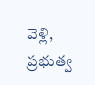వెళ్లి, ప్రభుత్వ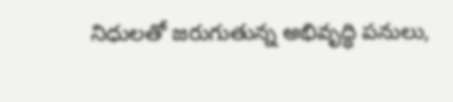నిధులతో జరుగుతున్న అభివృద్ధి పనులు,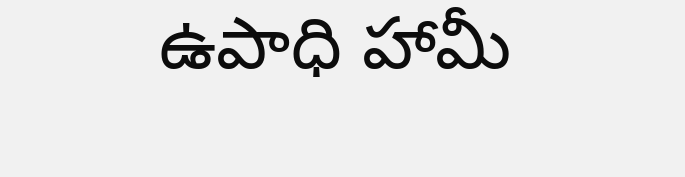ఉపాధి హామీ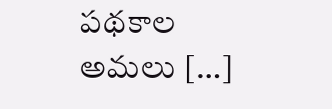పథకాల అమలు […]